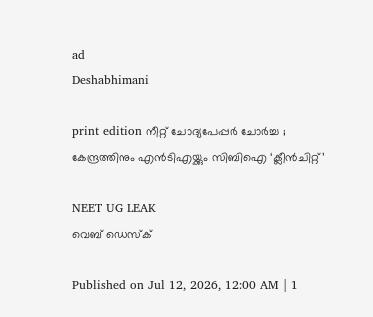ad
Deshabhimani

print edition നീറ്റ്‌ ചോദ്യപേപ്പർ ചോർച്ച ; കേന്ദ്രത്തിനും എൻടിഎയ്ക്കും സിബിഐ ‘ക്ലീൻചിറ്റ്‌’

NEET UG LEAK
വെബ് ഡെസ്ക്

Published on Jul 12, 2026, 12:00 AM | 1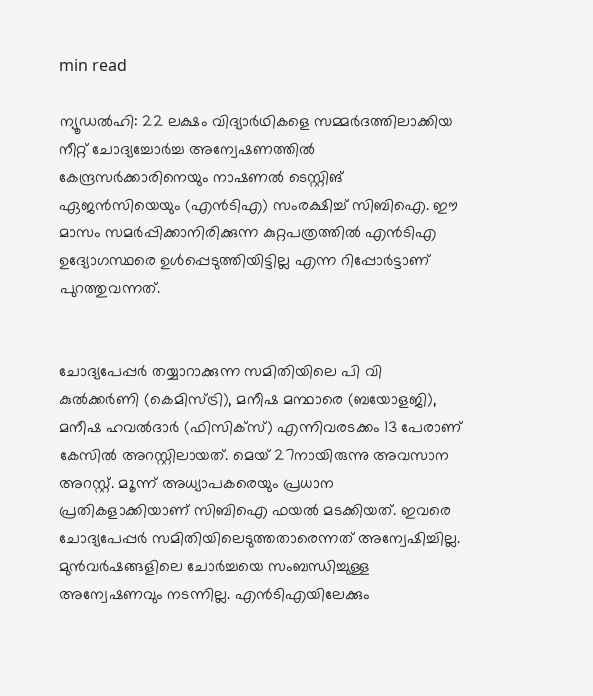min read

ന്യൂഡൽഹി: 22 ലക്ഷം വിദ്യാർഥികളെ സമ്മർദത്തിലാക്കിയ നീറ്റ്‌ ചോദ്യച്ചോർച്ച അന്വേഷണത്തിൽ കേന്ദ്രസർക്കാരിനെയും നാഷണൽ ടെസ്റ്റിങ്‌ ഏജൻസിയെയും (എൻടിഎ) സംരക്ഷിച്ച്‌ സിബിഐ. ഇ‍ൗ മാസം സമർപ്പിക്കാനിരിക്കുന്ന കുറ്റപത്രത്തിൽ എൻടിഎ ഉദ്യോഗസ്ഥരെ ഉൾപ്പെടുത്തിയിട്ടില്ല എന്ന റിപ്പോർട്ടാണ്‌ പുറത്തുവന്നത്‌.


ചോദ്യപേപ്പർ തയ്യാറാക്കുന്ന സമിതിയിലെ പി വി കുൽക്കർണി (കെമിസ്‌ട്രി), മനീഷ മന്ഥാരെ (ബയോളജി), മനീഷ ഹവൽദാർ (ഫിസിക്‌സ്‌) എന്നിവരടക്കം 13 പേരാണ്‌‌‌ കേസിൽ അറസ്റ്റിലായത്‌. മെയ്‌ 27നായിരുന്നു അവസാന അറസ്റ്റ്‌. മ‍ൂ‍ന്ന്‌ അധ്യാപകരെയും പ്രധാന പ്രതികളാക്കിയാണ്‌ സിബിഐ ഫയൽ മടക്കിയത്‌. ഇവരെ ചോദ്യപേപ്പർ സമിതിയിലെടുത്തതാരെന്നത്‌ അന്വേഷിച്ചില്ല. മുൻവർഷങ്ങളിലെ ചോർച്ചയെ സംബന്ധിച്ചുള്ള അന്വേഷണവും നടന്നില്ല. എൻടിഎയിലേക്കും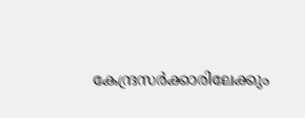കേന്ദ്രസർക്കാരിലേക്കും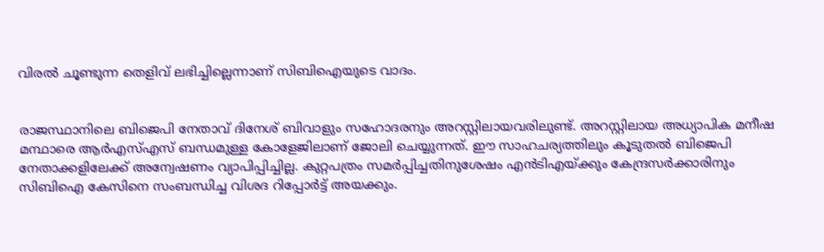വിരൽ ചൂണ്ടുന്ന തെളിവ്‌ ലഭിച്ചില്ലെന്നാണ്‌ സിബിഐയുടെ വാദം.


രാജസ്ഥാനിലെ ബിജെപി നേതാവ്‌ ദിനേശ്‌ ബിവാളും സഹോദരനും അറസ്റ്റിലായവരിലുണ്ട്‌. അറസ്റ്റിലായ അധ്യാപിക മനീഷ മന്ഥാരെ ആർഎസ്‌എസ്‌ ബന്ധമുള്ള കോളേജിലാണ്‌ ജോലി ചെയ്യുന്നത്‌. ഇ‍ൗ സാഹചര്യത്തിലും കൂടുതൽ ബിജെപി നേതാക്കളിലേക്ക്‌ അന്വേഷണം വ്യാപിപ്പിച്ചില്ല. കുറ്റപത്രം സമർപ്പിച്ചതിനുശേഷം എൻടിഎയ്‌ക്കും കേന്ദ്രസർക്കാരിനും സിബിഐ കേസിനെ സംബന്ധിച്ച വിശദ റിപ്പോർട്ട്‌ അയക്കും.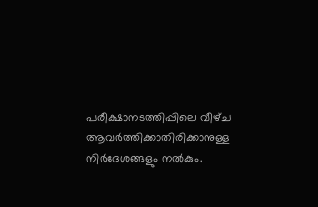പരീക്ഷാനടത്തിപ്പിലെ വീഴ്‌ച ആവർത്തിക്കാതിരിക്കാനുള്ള നിർദേശങ്ങളും നൽകും.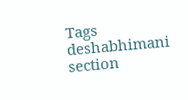Tags
deshabhimani section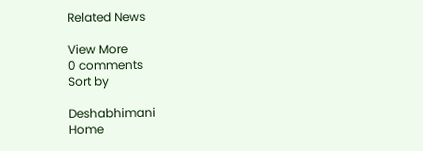Related News

View More
0 comments
Sort by

Deshabhimani
Home